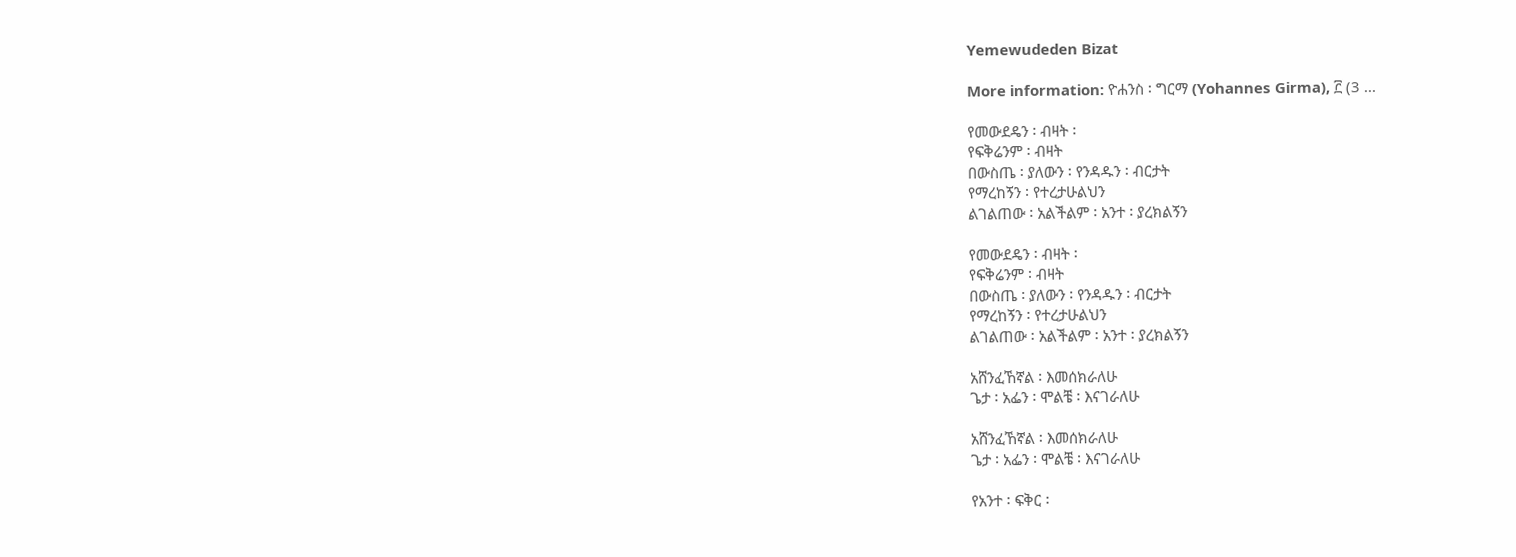Yemewudeden Bizat

More information: ዮሐንስ ፡ ግርማ (Yohannes Girma), ፫ (3 ...

የመውደዴን ፡ ብዛት ፡
የፍቅሬንም ፡ ብዛት
በውስጤ ፡ ያለውን ፡ የንዳዱን ፡ ብርታት
የማረከኝን ፡ የተረታሁልህን
ልገልጠው ፡ አልችልም ፡ አንተ ፡ ያረክልኝን

የመውደዴን ፡ ብዛት ፡
የፍቅሬንም ፡ ብዛት
በውስጤ ፡ ያለውን ፡ የንዳዱን ፡ ብርታት
የማረከኝን ፡ የተረታሁልህን
ልገልጠው ፡ አልችልም ፡ አንተ ፡ ያረክልኝን

አሸንፈኸኛል ፡ እመሰክራለሁ
ጌታ ፡ አፌን ፡ ሞልቼ ፡ እናገራለሁ

አሸንፈኸኛል ፡ እመሰክራለሁ
ጌታ ፡ አፌን ፡ ሞልቼ ፡ እናገራለሁ

የአንተ ፡ ፍቅር ፡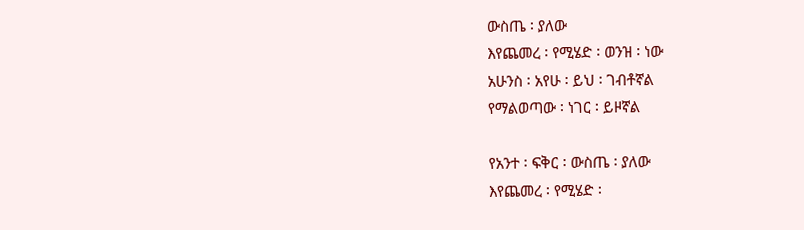ውስጤ ፡ ያለው
እየጨመረ ፡ የሚሄድ ፡ ወንዝ ፡ ነው
አሁንስ ፡ አየሁ ፡ ይህ ፡ ገብቶኛል
የማልወጣው ፡ ነገር ፡ ይዞኛል

የአንተ ፡ ፍቅር ፡ ውስጤ ፡ ያለው
እየጨመረ ፡ የሚሄድ ፡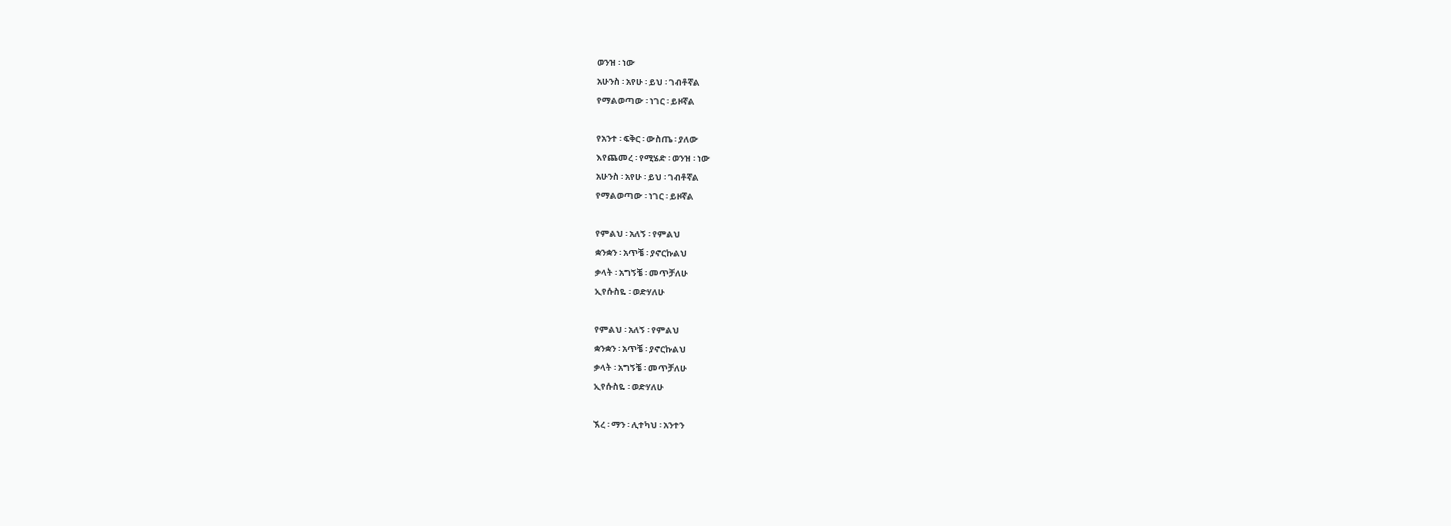ወንዝ ፡ ነው
አሁንስ ፡ አየሁ ፡ ይህ ፡ ገብቶኛል
የማልወጣው ፡ ነገር ፡ ይዞኛል

የአንተ ፡ ፍቅር ፡ ውስጤ ፡ ያለው
እየጨመረ ፡ የሚሄድ ፡ ወንዝ ፡ ነው
አሁንስ ፡ አየሁ ፡ ይህ ፡ ገብቶኛል
የማልወጣው ፡ ነገር ፡ ይዞኛል

የምልህ ፡ አለኝ ፡ የምልህ
ቋንቋን ፡ አጥቼ ፡ ያኖርኩልህ
ቃላት ፡ አግኝቼ ፡ መጥቻለሁ
ኢየሱስዬ ፡ ወድሃለሁ

የምልህ ፡ አለኝ ፡ የምልህ
ቋንቋን ፡ አጥቼ ፡ ያኖርኩልህ
ቃላት ፡ አግኝቼ ፡ መጥቻለሁ
ኢየሱስዬ ፡ ወድሃለሁ

ኧረ ፡ ማን ፡ ሊተካህ ፡ አንተን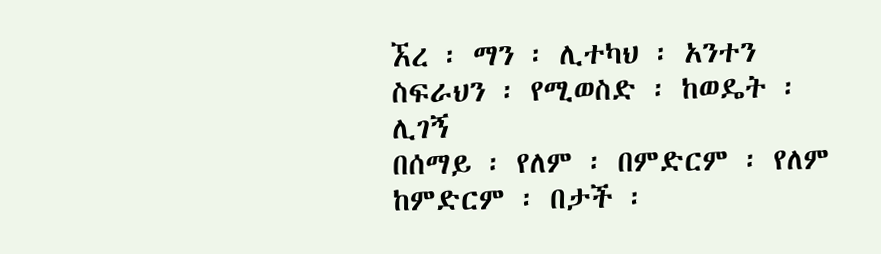ኧረ ፡ ማን ፡ ሊተካህ ፡ አንተን
ስፍራህን ፡ የሚወስድ ፡ ከወዴት ፡ ሊገኝ
በሰማይ ፡ የለም ፡ በምድርም ፡ የለም
ከምድርም ፡ በታች ፡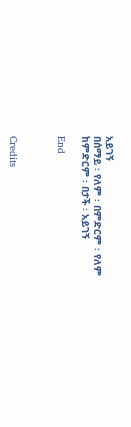አይገኝ
በሰማይ ፡ የለም ፡ በምድርም ፡ የለም
ከምድርም ፡ በታች ፡ አይገኝ

End



Credits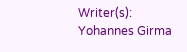Writer(s): Yohannes Girma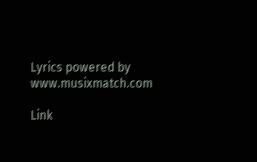Lyrics powered by www.musixmatch.com

Link